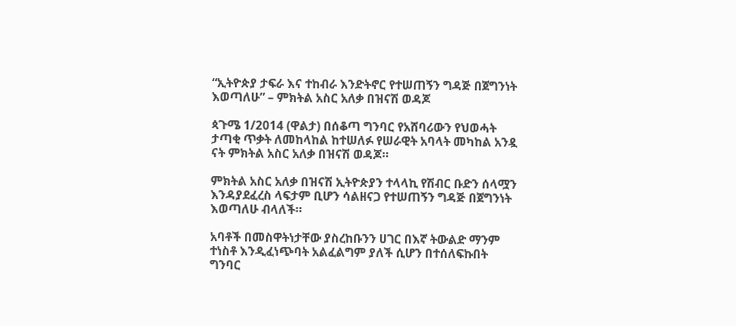“ኢትዮጵያ ታፍራ እና ተከብራ እንድትኖር የተሠጠኝን ግዳጅ በጀግንነት እወጣለሁ” – ምክትል አስር አለቃ በዝናሽ ወዳጆ

ጳጉሜ 1/2014 (ዋልታ) በሰቆጣ ግንባር የአሸባሪውን የህወሓት ታጣቂ ጥቃት ለመከላከል ከተሠለፉ የሠራዊት አባላት መካከል አንዷ ናት ምክትል አስር አለቃ በዝናሽ ወዳጆ።

ምክትል አስር አለቃ በዝናሽ ኢትዮጵያን ተላላኪ የሽብር ቡድን ሰላሟን እንዳያደፈረስ ላፍታም ቢሆን ሳልዘናጋ የተሠጠኝን ግዳጅ በጀግንነት እወጣለሁ ብላለች።

አባቶች በመስዋትነታቸው ያስረከቡንን ሀገር በእኛ ትውልድ ማንም ተነስቶ እንዲፈነጭባት አልፈልግም ያለች ሲሆን በተሰለፍኩበት ግንባር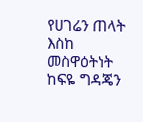የሀገሬን ጠላት እስከ መስዋዕትነት ከፍዬ ግዳጄን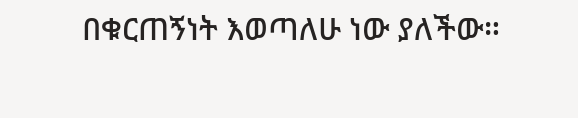በቁርጠኝነት እወጣለሁ ነው ያለችው።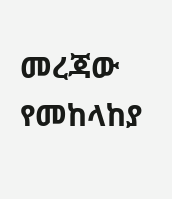መረጃው የመከላከያ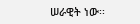ሠራዊት ነው፡፡